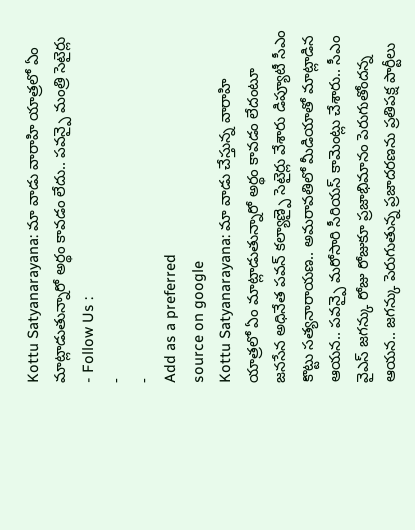Kottu Satyanarayana: మా వాడు వారాహి యాత్రలో ఏం మాట్లాడుతున్నారో అర్థం కావడం లేదు.. పవన్పై మంత్రి సెటైర్లు
- Follow Us :
-
-
Add as a preferred
source on google
Kottu Satyanarayana: మా వాడు చేస్తున్న వారాహి యాత్రలో ఏం మాట్లాడుతున్నారో అర్థం కావడం లేదంటూ జనసేన అధినేత పవన్ కల్యాణ్పై సెటైర్లు వేశారు డిప్యూటీ సీఎం కొట్టు సత్యనారాయణ.. అమరావతిలో మీడియాతో మాట్లాడిన ఆయన.. పవన్పై మరోసారి సీరియస్ కామెంట్లు చేశారు.. సీఎం వైఎస్ జగన్కు రోజు రోజుకూ ప్రజాభిమానం పెరుగుతోందన్న ఆయన.. జగన్కు పెరుగుతున్న ప్రజాదరణను ప్రతిపక్ష పార్టీలు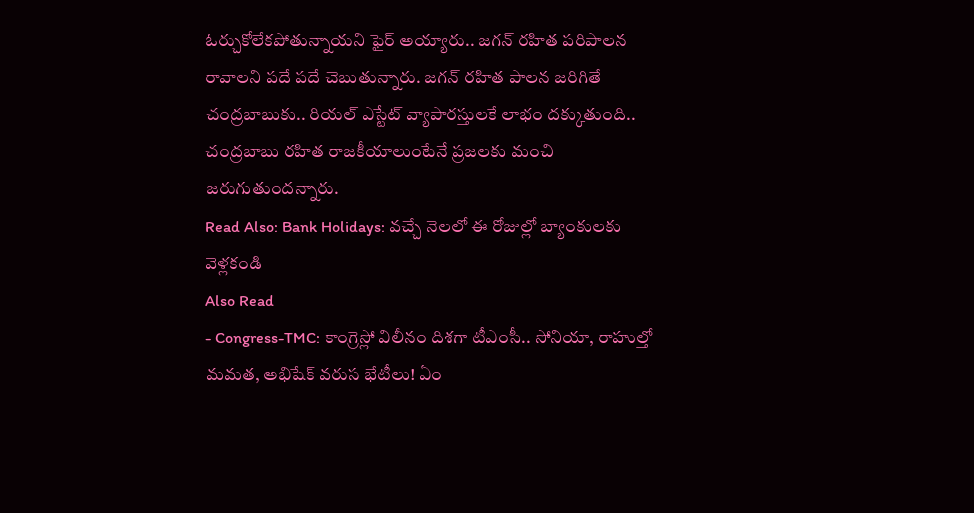ఓర్చుకోలేకపోతున్నాయని ఫైర్ అయ్యారు.. జగన్ రహిత పరిపాలన రావాలని పదే పదే చెబుతున్నారు. జగన్ రహిత పాలన జరిగితే చంద్రబాబుకు.. రియల్ ఎస్టేట్ వ్యాపారస్తులకే లాభం దక్కుతుంది.. చంద్రబాబు రహిత రాజకీయాలుంటేనే ప్రజలకు మంచి జరుగుతుందన్నారు.
Read Also: Bank Holidays: వచ్చే నెలలో ఈ రోజుల్లో బ్యాంకులకు వెళ్లకండి
Also Read
- Congress-TMC: కాంగ్రెస్లో విలీనం దిశగా టీఎంసీ.. సోనియా, రాహుల్తో మమత, అభిషేక్ వరుస భేటీలు! ఏం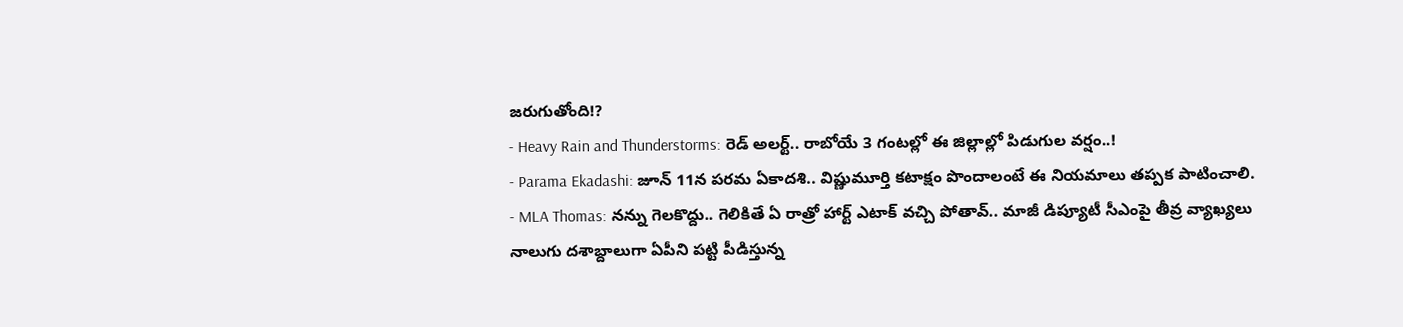జరుగుతోంది!?
- Heavy Rain and Thunderstorms: రెడ్ అలర్ట్.. రాబోయే 3 గంటల్లో ఈ జిల్లాల్లో పిడుగుల వర్షం..!
- Parama Ekadashi: జూన్ 11న పరమ ఏకాదశి.. విష్ణుమూర్తి కటాక్షం పొందాలంటే ఈ నియమాలు తప్పక పాటించాలి.
- MLA Thomas: నన్ను గెలకొద్దు.. గెలికితే ఏ రాత్రో హార్ట్ ఎటాక్ వచ్చి పోతావ్.. మాజీ డిప్యూటీ సీఎంపై తీవ్ర వ్యాఖ్యలు
నాలుగు దశాబ్దాలుగా ఏపీని పట్టి పీడిస్తున్న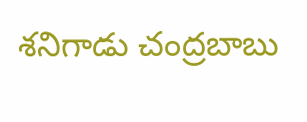శనిగాడు చంద్రబాబు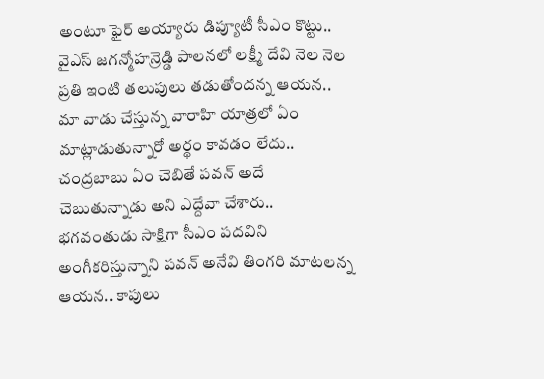అంటూ ఫైర్ అయ్యారు డిప్యూటీ సీఎం కొట్టు.. వైఎస్ జగన్మోహన్రెడ్డి పాలనలో లక్ష్మీ దేవి నెల నెల ప్రతి ఇంటి తలుపులు తడుతోందన్న ఆయన.. మా వాడు చేస్తున్న వారాహి యాత్రలో ఏం మాట్లాడుతున్నారో అర్థం కావడం లేదు.. చంద్రబాబు ఏం చెబితే పవన్ అదే చెబుతున్నాడు అని ఎద్దేవా చేశారు.. భగవంతుడు సాక్షిగా సీఎం పదవిని అంగీకరిస్తున్నాని పవన్ అనేవి తింగరి మాటలన్న ఆయన.. కాపులు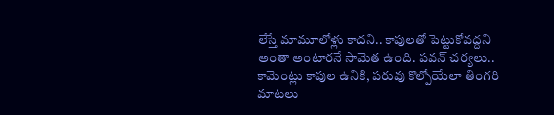లేస్తే మామూలోళ్లు కాదని.. కాపులతో పెట్టుకోవద్దని అంతా అంటారనే సామెత ఉంది. పవన్ చర్యలు.. కామెంట్లు కాపుల ఉనికి, పరువు కొల్పోయేలా తింగరి మాటలు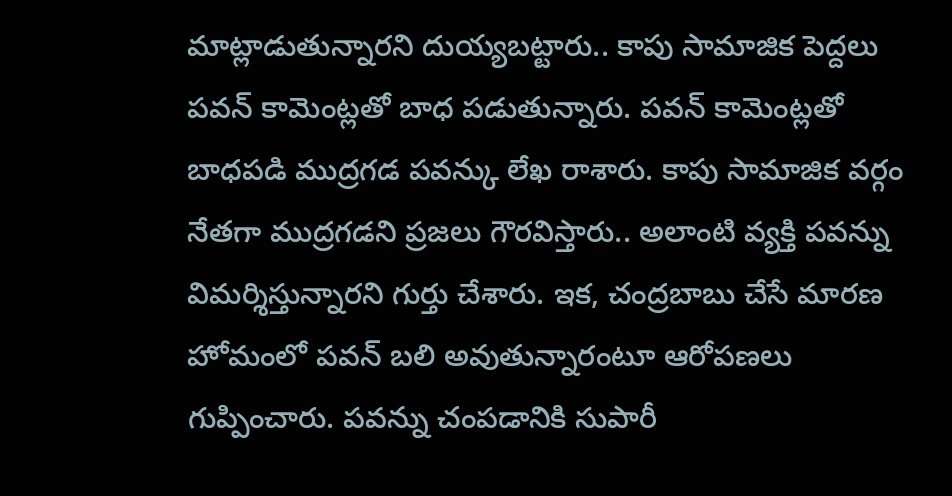మాట్లాడుతున్నారని దుయ్యబట్టారు.. కాపు సామాజిక పెద్దలు పవన్ కామెంట్లతో బాధ పడుతున్నారు. పవన్ కామెంట్లతో బాధపడి ముద్రగడ పవన్కు లేఖ రాశారు. కాపు సామాజిక వర్గం నేతగా ముద్రగడని ప్రజలు గౌరవిస్తారు.. అలాంటి వ్యక్తి పవన్ను విమర్శిస్తున్నారని గుర్తు చేశారు. ఇక, చంద్రబాబు చేసే మారణ హోమంలో పవన్ బలి అవుతున్నారంటూ ఆరోపణలు గుప్పించారు. పవన్ను చంపడానికి సుపారీ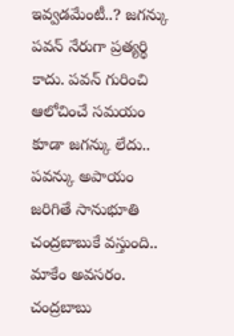ఇవ్వడమేంటీ..? జగన్కు పవన్ నేరుగా ప్రత్యర్థి కాదు. పవన్ గురించి ఆలోచించే సమయం కూడా జగన్కు లేదు.. పవన్కు అపాయం జరిగితే సానుభూతి చంద్రబాబుకే వస్తుంది.. మాకేం అవసరం. చంద్రబాబు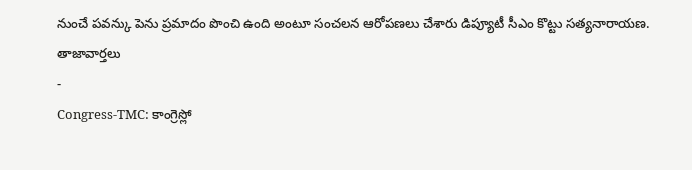నుంచే పవన్కు పెను ప్రమాదం పొంచి ఉంది అంటూ సంచలన ఆరోపణలు చేశారు డిప్యూటీ సీఎం కొట్టు సత్యనారాయణ.
తాజావార్తలు
-
Congress-TMC: కాంగ్రెస్లో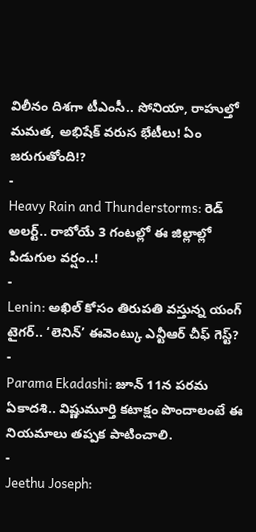విలీనం దిశగా టీఎంసీ.. సోనియా, రాహుల్తో మమత, అభిషేక్ వరుస భేటీలు! ఏం జరుగుతోంది!?
-
Heavy Rain and Thunderstorms: రెడ్ అలర్ట్.. రాబోయే 3 గంటల్లో ఈ జిల్లాల్లో పిడుగుల వర్షం..!
-
Lenin: అఖిల్ కోసం తిరుపతి వస్తున్న యంగ్ టైగర్.. ‘లెనిన్’ ఈవెంట్కు ఎన్టీఆర్ చీఫ్ గెస్ట్?
-
Parama Ekadashi: జూన్ 11న పరమ ఏకాదశి.. విష్ణుమూర్తి కటాక్షం పొందాలంటే ఈ నియమాలు తప్పక పాటించాలి.
-
Jeethu Joseph: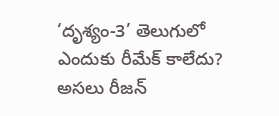‘దృశ్యం-3’ తెలుగులో ఎందుకు రీమేక్ కాలేదు? అసలు రీజన్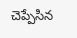చెప్పేసిన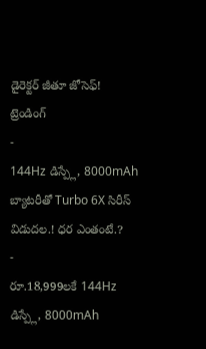డైరెక్టర్ జీతూ జోసెఫ్!
ట్రెండింగ్
-
144Hz డిస్ప్లే, 8000mAh బ్యాటరీతో Turbo 6X సిరీస్ విడుదల.! ధర ఎంతంటే.?
-
రూ.18,999లకే 144Hz డిస్ప్లే, 8000mAh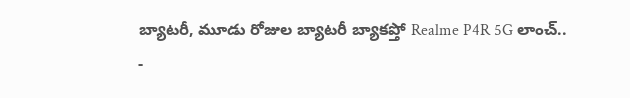బ్యాటరీ, మూడు రోజుల బ్యాటరీ బ్యాకప్తో Realme P4R 5G లాంచ్..
-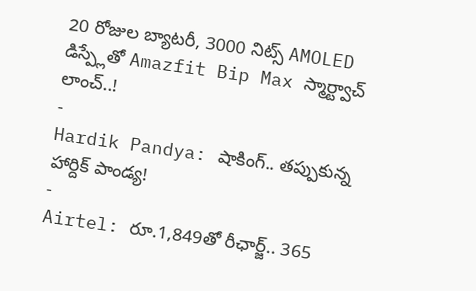20 రోజుల బ్యాటరీ, 3000 నిట్స్ AMOLED డిస్ప్లేతో Amazfit Bip Max స్మార్ట్వాచ్ లాంచ్..!
-
Hardik Pandya: షాకింగ్.. తప్పుకున్న హార్దిక్ పాండ్య!
-
Airtel: రూ.1,849తో రీఛార్జ్.. 365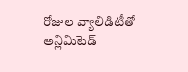రోజుల వ్యాలిడిటీతో అన్లిమిటెడ్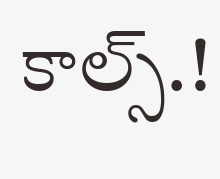కాల్స్.!